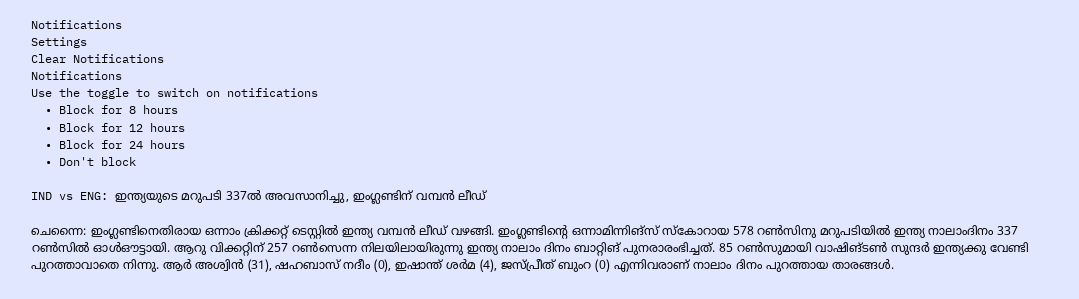Notifications
Settings
Clear Notifications
Notifications
Use the toggle to switch on notifications
  • Block for 8 hours
  • Block for 12 hours
  • Block for 24 hours
  • Don't block

IND vs ENG: ഇന്ത്യയുടെ മറുപടി 337ല്‍ അവസാനിച്ചു, ഇംഗ്ലണ്ടിന് വമ്പന്‍ ലീഡ്

ചെന്നൈ: ഇംഗ്ലണ്ടിനെതിരായ ഒന്നാം ക്രിക്കറ്റ് ടെസ്റ്റില്‍ ഇന്ത്യ വമ്പന്‍ ലീഡ് വഴങ്ങി. ഇംഗ്ലണ്ടിന്റെ ഒന്നാമിന്നിങ്‌സ് സ്‌കോറായ 578 റണ്‍സിനു മറുപടിയില്‍ ഇന്ത്യ നാലാംദിനം 337 റണ്‍സില്‍ ഓള്‍ഔട്ടായി. ആറു വിക്കറ്റിന് 257 റണ്‍സെന്ന നിലയിലായിരുന്നു ഇന്ത്യ നാലാം ദിനം ബാറ്റിങ് പുനരാരംഭിച്ചത്. 85 റണ്‍സുമായി വാഷിങ്ടണ്‍ സുന്ദര്‍ ഇന്ത്യക്കു വേണ്ടി പുറത്താവാതെ നിന്നു. ആര്‍ അശ്വിന്‍ (31), ഷഹബാസ് നദീം (0), ഇഷാന്ത് ശര്‍മ (4), ജസ്പ്രീത് ബുംറ (0) എന്നിവരാണ് നാലാം ദിനം പുറത്തായ താരങ്ങള്‍.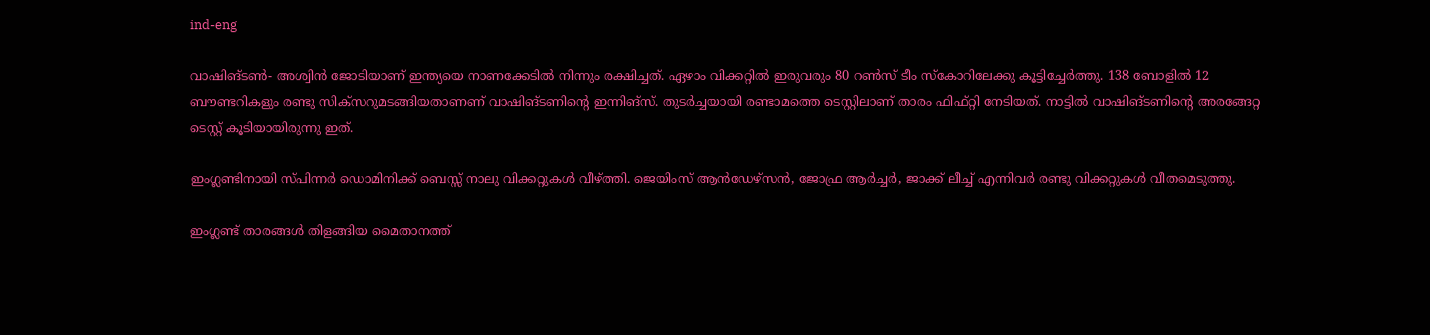ind-eng

വാഷിങ്ടണ്‍- അശ്വിന്‍ ജോടിയാണ് ഇന്ത്യയെ നാണക്കേടില്‍ നിന്നും രക്ഷിച്ചത്. ഏഴാം വിക്കറ്റില്‍ ഇരുവരും 80 റണ്‍സ് ടീം സ്‌കോറിലേക്കു കൂട്ടിച്ചേര്‍ത്തു. 138 ബോളില്‍ 12 ബൗണ്ടറികളും രണ്ടു സിക്‌സറുമടങ്ങിയതാണണ് വാഷിങ്ടണിന്റെ ഇന്നിങ്‌സ്. തുടര്‍ച്ചയായി രണ്ടാമത്തെ ടെസ്റ്റിലാണ് താരം ഫിഫ്റ്റി നേടിയത്. നാട്ടില്‍ വാഷിങ്ടണിന്റെ അരങ്ങേറ്റ ടെസ്റ്റ് കൂടിയായിരുന്നു ഇത്.

ഇംഗ്ലണ്ടിനായി സ്പിന്നര്‍ ഡൊമിനിക്ക് ബെസ്സ് നാലു വിക്കറ്റുകള്‍ വീഴ്ത്തി. ജെയിംസ് ആന്‍ഡേഴ്‌സന്‍, ജോഫ്ര ആര്‍ച്ചര്‍, ജാക്ക് ലീച്ച് എന്നിവര്‍ രണ്ടു വിക്കറ്റുകള്‍ വീതമെടുത്തു.

ഇംഗ്ലണ്ട് താരങ്ങള്‍ തിളങ്ങിയ മൈതാനത്ത്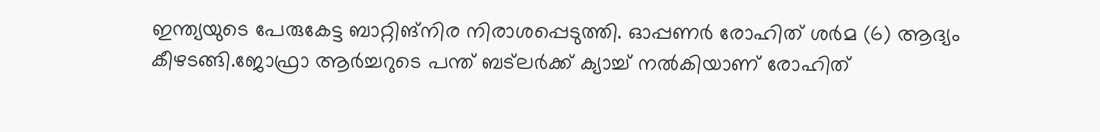ഇന്ത്യയുടെ പേരുകേട്ട ബാറ്റിങ്‌നിര നിരാശപ്പെടുത്തി. ഓപ്പണര്‍ രോഹിത് ശര്‍മ (6) ആദ്യം കീഴടങ്ങി.ജോഫ്രാ ആര്‍ച്ചറുടെ പന്ത് ബട്‌ലര്‍ക്ക് ക്യാച്ച് നല്‍കിയാണ് രോഹിത്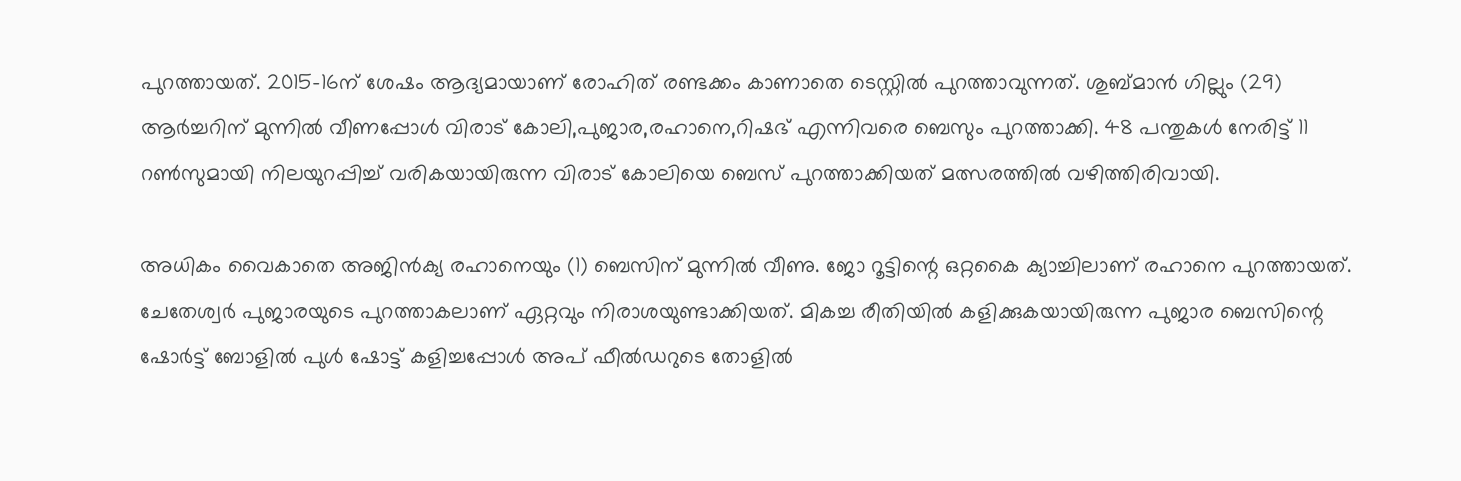പുറത്തായത്. 2015-16ന് ശേഷം ആദ്യമായാണ് രോഹിത് രണ്ടക്കം കാണാതെ ടെസ്റ്റില്‍ പുറത്താവുന്നത്. ശുബ്മാന്‍ ഗില്ലും (29) ആര്‍ച്ചറിന് മുന്നില്‍ വീണപ്പോള്‍ വിരാട് കോലി,പുജാര,രഹാനെ,റിഷഭ് എന്നിവരെ ബെസും പുറത്താക്കി. 48 പന്തുകള്‍ നേരിട്ട് 11 റണ്‍സുമായി നിലയുറപ്പിച്ച് വരികയായിരുന്ന വിരാട് കോലിയെ ബെസ് പുറത്താക്കിയത് മത്സരത്തില്‍ വഴിത്തിരിവായി.

അധികം വൈകാതെ അജിന്‍ക്യ രഹാനെയും (1) ബെസിന് മുന്നില്‍ വീണു. ജോ റൂട്ടിന്റെ ഒറ്റകൈ ക്യാച്ചിലാണ് രഹാനെ പുറത്തായത്. ചേതേശ്വര്‍ പുജാരയുടെ പുറത്താകലാണ് ഏറ്റവും നിരാശയുണ്ടാക്കിയത്. മികച്ച രീതിയില്‍ കളിക്കുകയായിരുന്ന പുജാര ബെസിന്റെ ഷോര്‍ട്ട് ബോളില്‍ പുള്‍ ഷോട്ട് കളിച്ചപ്പോള്‍ അപ് ഫീല്‍ഡറുടെ തോളില്‍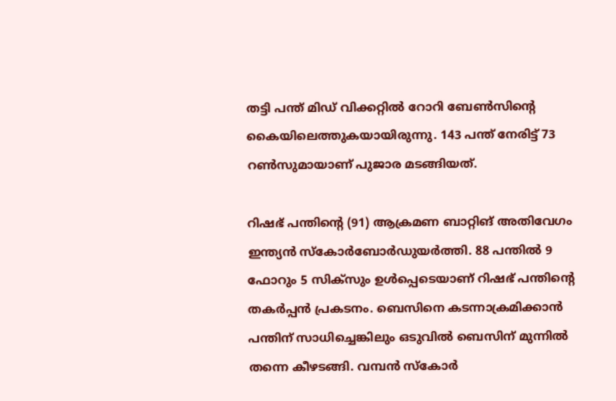തട്ടി പന്ത് മിഡ് വിക്കറ്റില്‍ റോറി ബേണ്‍സിന്റെ കൈയിലെത്തുകയായിരുന്നു. 143 പന്ത് നേരിട്ട് 73 റണ്‍സുമായാണ് പുജാര മടങ്ങിയത്.

റിഷഭ് പന്തിന്റെ (91) ആക്രമണ ബാറ്റിങ് അതിവേഗം ഇന്ത്യന്‍ സ്‌കോര്‍ബോര്‍ഡുയര്‍ത്തി. 88 പന്തില്‍ 9 ഫോറും 5 സിക്‌സും ഉള്‍പ്പെടെയാണ് റിഷഭ് പന്തിന്റെ തകര്‍പ്പന്‍ പ്രകടനം. ബെസിനെ കടന്നാക്രമിക്കാന്‍ പന്തിന് സാധിച്ചെങ്കിലും ഒടുവില്‍ ബെസിന് മുന്നില്‍ തന്നെ കീഴടങ്ങി. വമ്പന്‍ സ്‌കോര്‍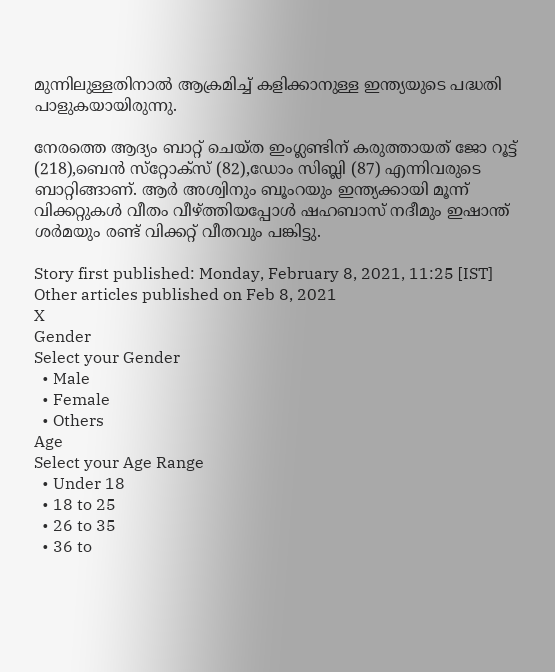മുന്നിലുള്ളതിനാല്‍ ആക്രമിച്ച് കളിക്കാനുള്ള ഇന്ത്യയുടെ പദ്ധതി പാളുകയായിരുന്നു.

നേരത്തെ ആദ്യം ബാറ്റ് ചെയ്ത ഇംഗ്ലണ്ടിന് കരുത്തായത് ജോ റൂട്ട് (218),ബെന്‍ സ്‌റ്റോക്‌സ് (82),ഡോം സിബ്ലി (87) എന്നിവരുടെ ബാറ്റിങ്ങാണ്. ആര്‍ അശ്വിനും ബൂംറയും ഇന്ത്യക്കായി മൂന്ന് വിക്കറ്റുകള്‍ വീതം വീഴ്ത്തിയപ്പോള്‍ ഷഹബാസ് നദീമും ഇഷാന്ത് ശര്‍മയും രണ്ട് വിക്കറ്റ് വീതവും പങ്കിട്ടു.

Story first published: Monday, February 8, 2021, 11:25 [IST]
Other articles published on Feb 8, 2021
X
Gender
Select your Gender
  • Male
  • Female
  • Others
Age
Select your Age Range
  • Under 18
  • 18 to 25
  • 26 to 35
  • 36 to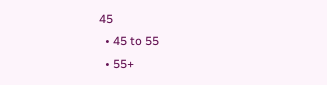45
  • 45 to 55
  • 55+